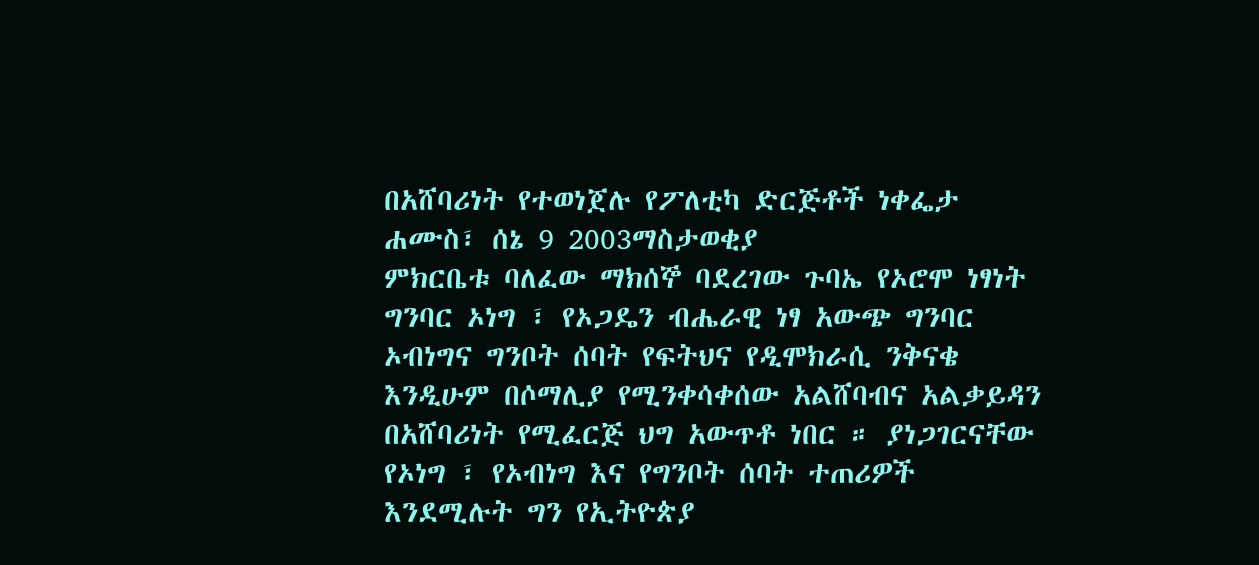በአሸባሪነት የተወነጀሉ የፖለቲካ ድርጅቶች ነቀፌታ
ሐሙስ፣ ሰኔ 9 2003ማስታወቂያ
ምክርቤቱ ባለፈው ማክሰኞ ባደረገው ጉባኤ የኦሮሞ ነፃነት ግንባር ኦነግ ፣ የኦጋዴን ብሔራዊ ነፃ አውጭ ግንባር ኦብነግና ግንቦት ሰባት የፍትህና የዲሞክራሲ ንቅናቄ እንዲሁም በሶማሊያ የሚንቀሳቀሰው አልሸባብና አልቃይዳን በአሸባሪነት የሚፈርጅ ህግ አውጥቶ ነበር ። ያነጋገርናቸው የኦነግ ፣ የኦብነግ እና የግንቦት ሰባት ተጠሪዎች እንደሚሉት ግን የኢትዮጵያ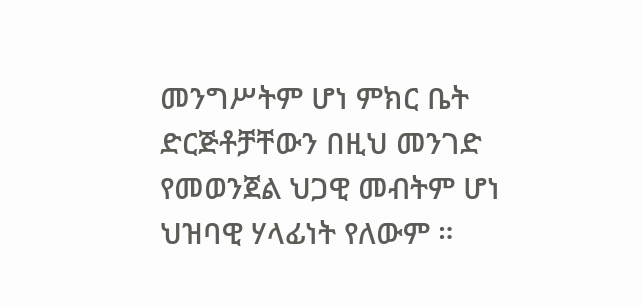መንግሥትም ሆነ ምክር ቤት ድርጅቶቻቸውን በዚህ መንገድ የመወንጀል ህጋዊ መብትም ሆነ ህዝባዊ ሃላፊነት የለውም ።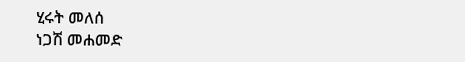ሂሩት መለሰ
ነጋሽ መሐመድ